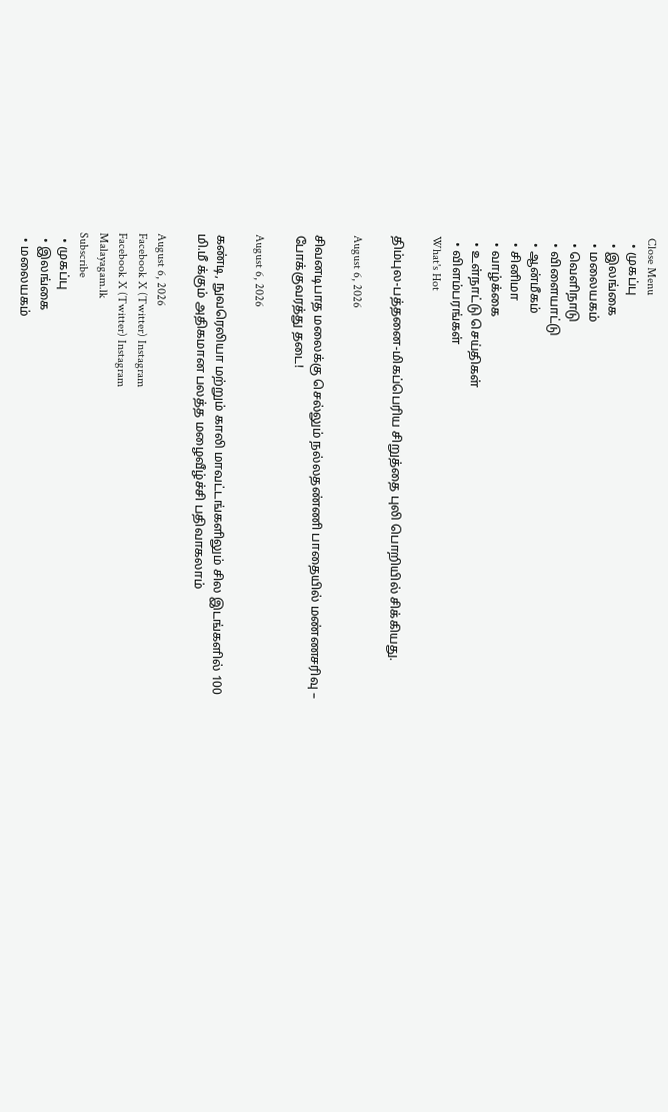Close Menu
  • முகப்பு
  • இலங்கை
  • மலையகம்
  • வெளிநாடு
  • விளையாட்டு
  • ஆன்மீகம்
  • சினிமா
  • வாழ்க்கை
  • உள்நாட்டு செய்திகள்
  • விளம்பரங்கள்
What's Hot

திம்புல-பத்தனை-மிகப்பெரிய சிறுத்தை புலி பொறியில் சிக்கியது.

August 6, 2026

சிவனடிபாத மலைக்கு செல்லும் நல்லதண்ணி பாதையில் மண்ணசரிவு – போக்குவரத்து தடை!

August 6, 2026

கண்டி, நுவரெலியா மற்றும் காலி மாவட்டங்களிலும் சில இடங்களில் 100 மி.மீ க்கும் அதிகமான பலத்த மழைவீழ்ச்சி பதிவாகலாம்

August 6, 2026
Facebook X (Twitter) Instagram
Facebook X (Twitter) Instagram
Malayagam.lk
Subscribe
  • முகப்பு
  • இலங்கை
  • மலையகம்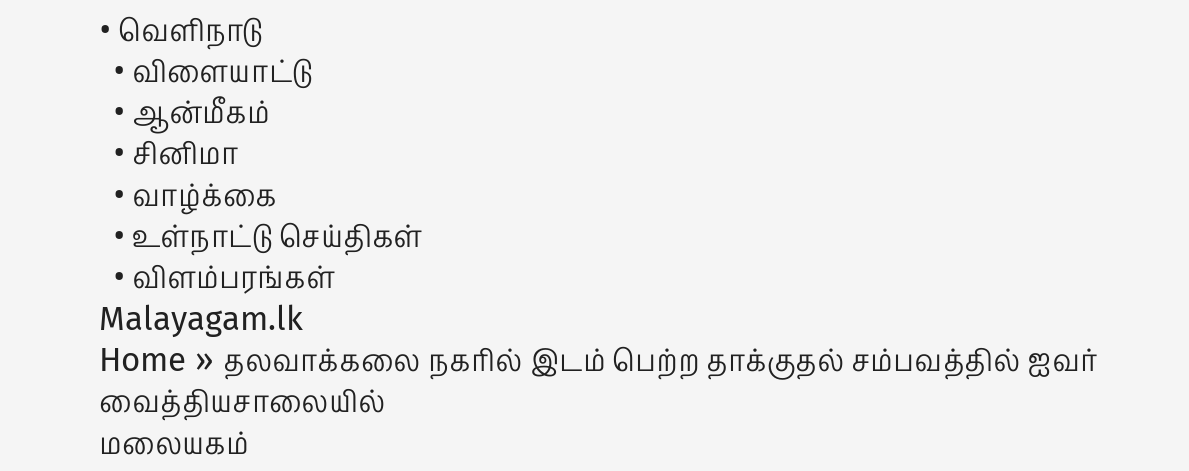• வெளிநாடு
  • விளையாட்டு
  • ஆன்மீகம்
  • சினிமா
  • வாழ்க்கை
  • உள்நாட்டு செய்திகள்
  • விளம்பரங்கள்
Malayagam.lk
Home » தலவாக்கலை நகரில் இடம் பெற்ற தாக்குதல் சம்பவத்தில் ஐவர் வைத்தியசாலையில்
மலையகம்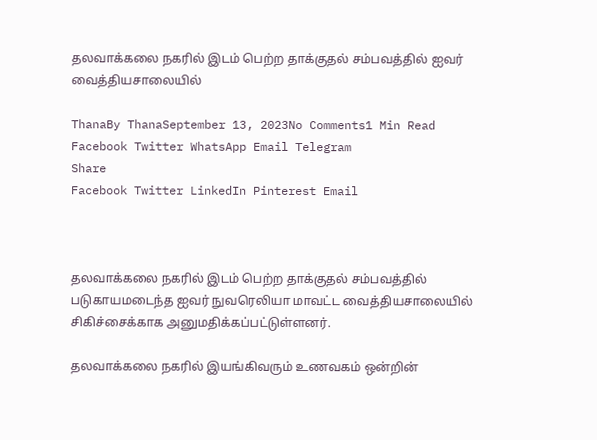தலவாக்கலை நகரில் இடம் பெற்ற தாக்குதல் சம்பவத்தில் ஐவர் வைத்தியசாலையில்

ThanaBy ThanaSeptember 13, 2023No Comments1 Min Read
Facebook Twitter WhatsApp Email Telegram
Share
Facebook Twitter LinkedIn Pinterest Email



தலவாக்கலை நகரில் இடம் பெற்ற தாக்குதல் சம்பவத்தில் படுகாயமடைந்த ஐவர் நுவரெலியா மாவட்ட வைத்தியசாலையில் சிகிச்சைக்காக அனுமதிக்கப்பட்டுள்ளனர்.

தலவாக்கலை நகரில் இயங்கிவரும் உணவகம் ஒன்றின்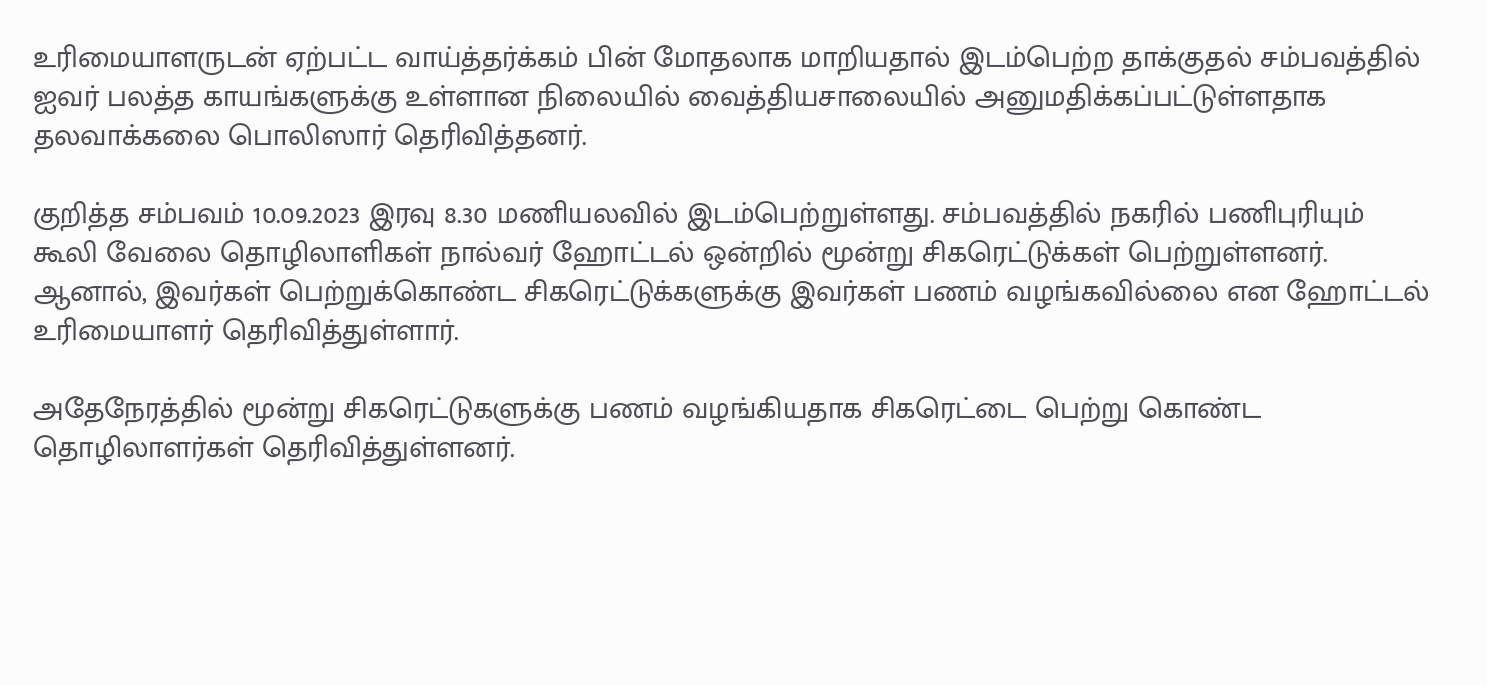உரிமையாளருடன் ஏற்பட்ட வாய்த்தர்க்கம் பின் மோதலாக மாறியதால் இடம்பெற்ற தாக்குதல் சம்பவத்தில் ஐவர் பலத்த காயங்களுக்கு உள்ளான நிலையில் வைத்தியசாலையில் அனுமதிக்கப்பட்டுள்ளதாக தலவாக்கலை பொலிஸார் தெரிவித்தனர்.

குறித்த சம்பவம் 10.09.2023 இரவு 8.30 மணியலவில் இடம்பெற்றுள்ளது. சம்பவத்தில் நகரில் பணிபுரியும் கூலி வேலை தொழிலாளிகள் நால்வர் ஹோட்டல் ஒன்றில் மூன்று சிகரெட்டுக்கள் பெற்றுள்ளனர். ஆனால், இவர்கள் பெற்றுக்கொண்ட சிகரெட்டுக்களுக்கு இவர்கள் பணம் வழங்கவில்லை என ஹோட்டல் உரிமையாளர் தெரிவித்துள்ளார்.

அதேநேரத்தில் மூன்று சிகரெட்டுகளுக்கு பணம் வழங்கியதாக சிகரெட்டை பெற்று கொண்ட தொழிலாளர்கள் தெரிவித்துள்ளனர்.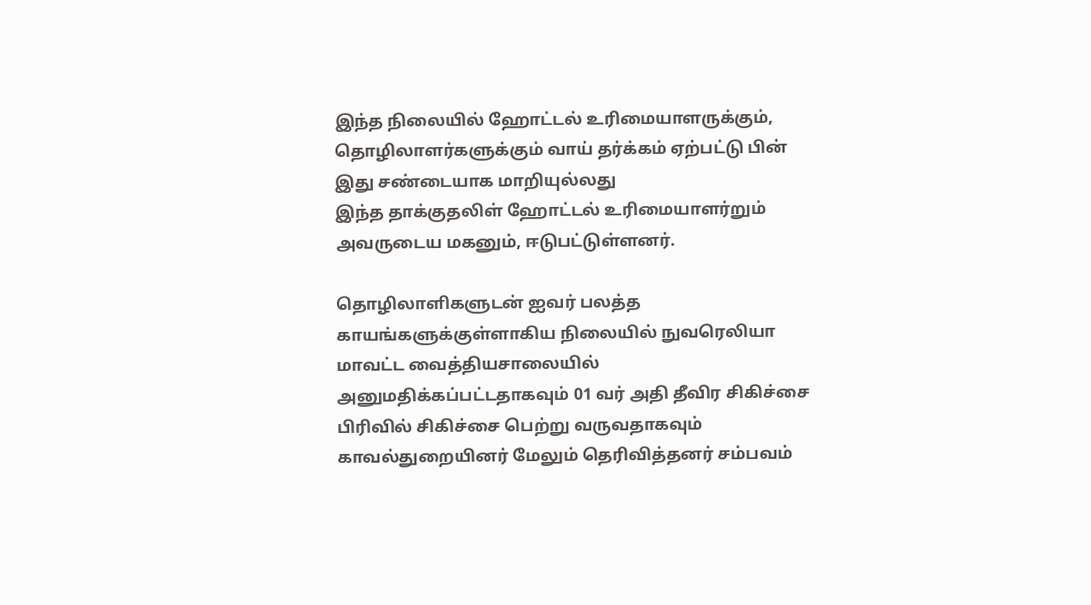இந்த நிலையில் ஹோட்டல் உரிமையாளருக்கும், தொழிலாளர்களுக்கும் வாய் தர்க்கம் ஏற்பட்டு பின் இது சண்டையாக மாறியுல்லது
இந்த தாக்குதலிள் ஹோட்டல் உரிமையாளர்றும் அவருடைய மகனும், ஈடுபட்டுள்ளனர்.

தொழிலாளிகளுடன் ஐவர் பலத்த காயங்களுக்குள்ளாகிய நிலையில் நுவரெலியா மாவட்ட வைத்தியசாலையில் அனுமதிக்கப்பட்டதாகவும் 01 வர் அதி தீவிர சிகிச்சை பிரிவில் சிகிச்சை பெற்று வருவதாகவும் காவல்துறையினர் மேலும் தெரிவித்தனர் சம்பவம்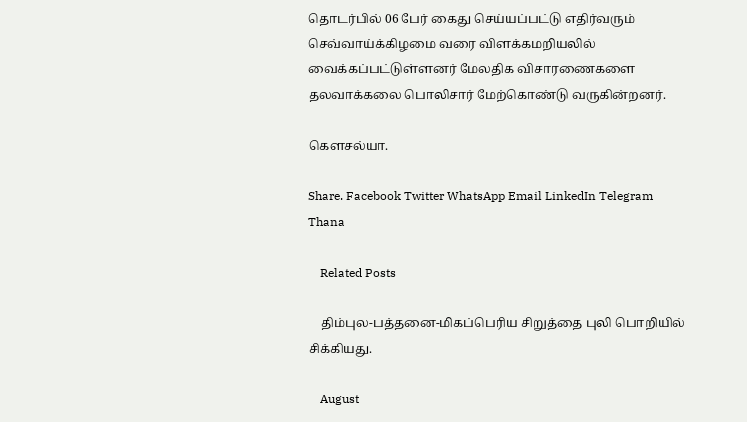தொடர்பில் 06 பேர் கைது செய்யப்பட்டு எதிர்வரும் செவ்வாய்க்கிழமை வரை விளக்கமறியலில் வைக்கப்பட்டுள்ளனர் மேலதிக விசாரணைகளை தலவாக்கலை பொலிசார் மேற்கொண்டு வருகின்றனர்.

கௌசல்யா.

Share. Facebook Twitter WhatsApp Email LinkedIn Telegram
Thana

    Related Posts

    திம்புல-பத்தனை-மிகப்பெரிய சிறுத்தை புலி பொறியில் சிக்கியது.

    August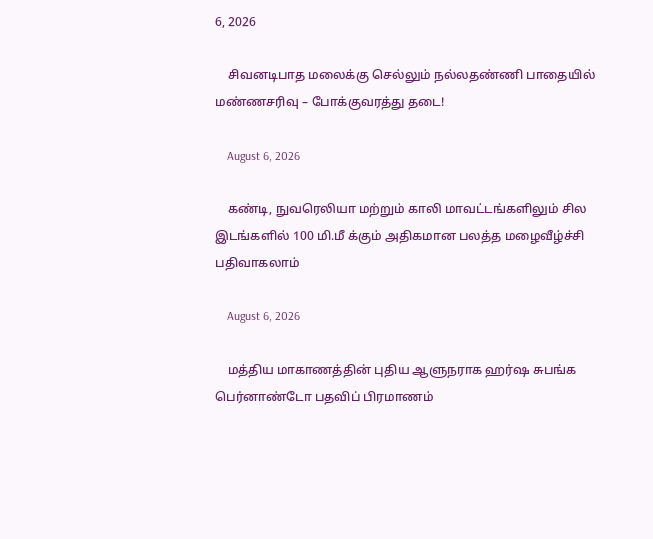6, 2026

    சிவனடிபாத மலைக்கு செல்லும் நல்லதண்ணி பாதையில் மண்ணசரிவு – போக்குவரத்து தடை!

    August 6, 2026

    கண்டி, நுவரெலியா மற்றும் காலி மாவட்டங்களிலும் சில இடங்களில் 100 மி.மீ க்கும் அதிகமான பலத்த மழைவீழ்ச்சி பதிவாகலாம்

    August 6, 2026

    மத்திய மாகாணத்தின் புதிய ஆளுநராக ஹர்ஷ சுபங்க பெர்னாண்டோ பதவிப் பிரமாணம்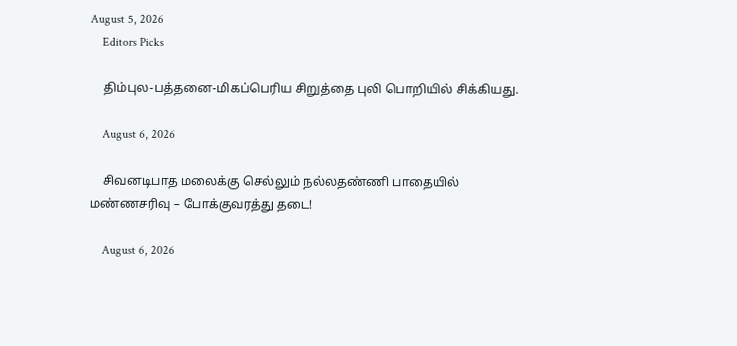August 5, 2026
    Editors Picks

    திம்புல-பத்தனை-மிகப்பெரிய சிறுத்தை புலி பொறியில் சிக்கியது.

    August 6, 2026

    சிவனடிபாத மலைக்கு செல்லும் நல்லதண்ணி பாதையில் மண்ணசரிவு – போக்குவரத்து தடை!

    August 6, 2026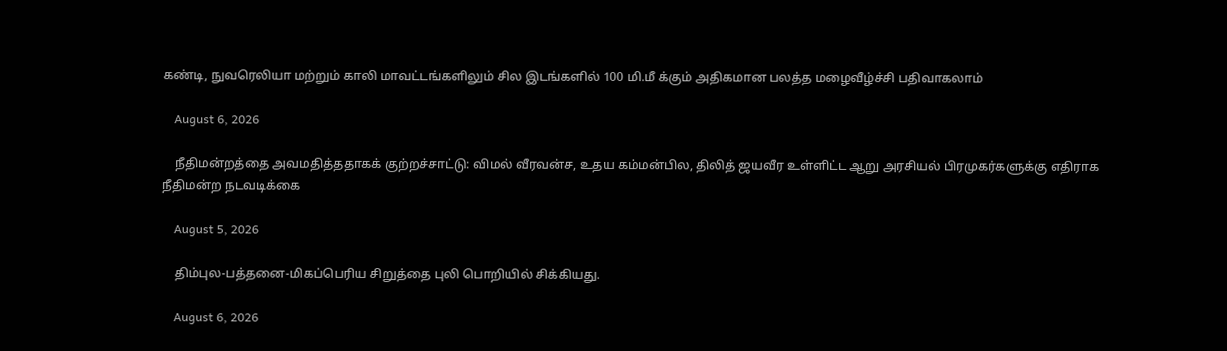கண்டி, நுவரெலியா மற்றும் காலி மாவட்டங்களிலும் சில இடங்களில் 100 மி.மீ க்கும் அதிகமான பலத்த மழைவீழ்ச்சி பதிவாகலாம்

    August 6, 2026

    நீதிமன்றத்தை அவமதித்ததாகக் குற்றச்சாட்டு: விமல் வீரவன்ச, உதய கம்மன்பில, திலித் ஜயவீர உள்ளிட்ட ஆறு அரசியல் பிரமுகர்களுக்கு எதிராக நீதிமன்ற நடவடிக்கை

    August 5, 2026

    திம்புல-பத்தனை-மிகப்பெரிய சிறுத்தை புலி பொறியில் சிக்கியது.

    August 6, 2026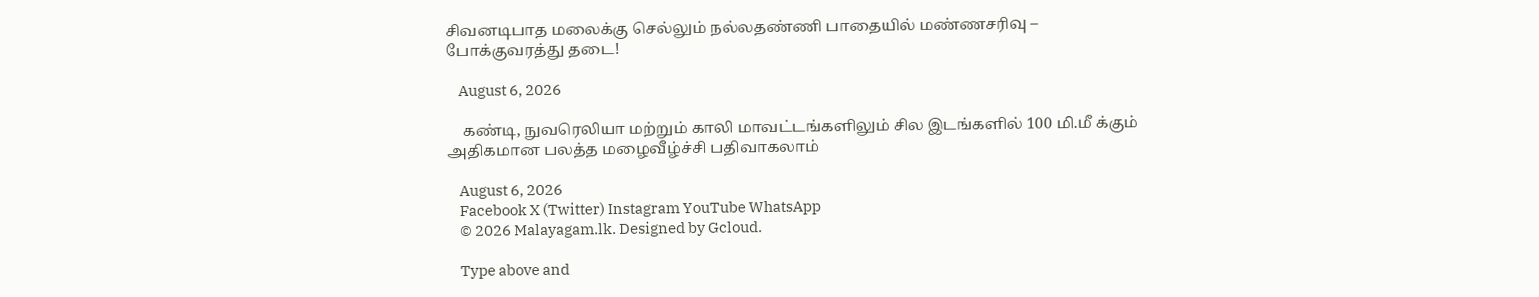சிவனடிபாத மலைக்கு செல்லும் நல்லதண்ணி பாதையில் மண்ணசரிவு – போக்குவரத்து தடை!

    August 6, 2026

    கண்டி, நுவரெலியா மற்றும் காலி மாவட்டங்களிலும் சில இடங்களில் 100 மி.மீ க்கும் அதிகமான பலத்த மழைவீழ்ச்சி பதிவாகலாம்

    August 6, 2026
    Facebook X (Twitter) Instagram YouTube WhatsApp
    © 2026 Malayagam.lk. Designed by Gcloud.

    Type above and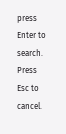press Enter to search. Press Esc to cancel.